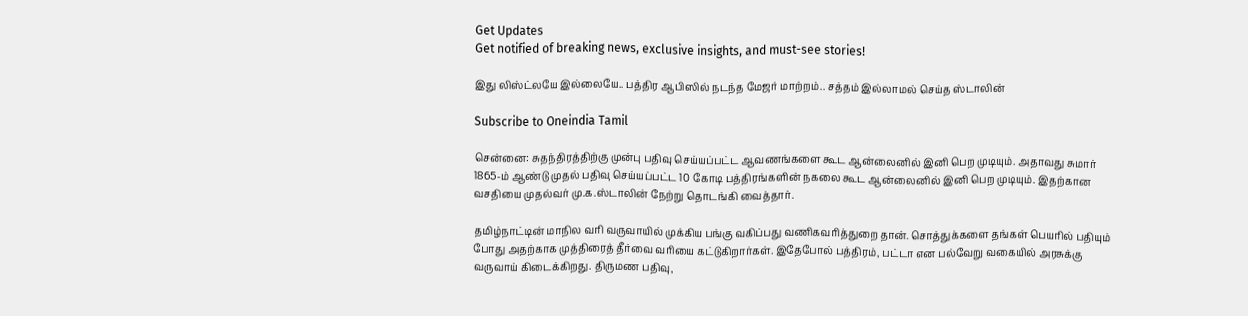Get Updates
Get notified of breaking news, exclusive insights, and must-see stories!

இது லிஸ்ட்லயே இல்லையே.. பத்திர ஆபிஸில் நடந்த மேஜர் மாற்றம்.. சத்தம் இல்லாமல் செய்த ஸ்டாலின்

Subscribe to Oneindia Tamil

சென்னை: சுதந்திரத்திற்கு முன்பு பதிவு செய்யப்பட்ட ஆவணங்களை கூட ஆன்லைனில் இனி பெற முடியும். அதாவது சுமார் 1865-ம் ஆண்டு முதல் பதிவு செய்யப்பட்ட 10 கோடி பத்திரங்களின் நகலை கூட ஆன்லைனில் இனி பெற முடியும். இதற்கான வசதியை முதல்வர் மு.க.ஸ்டாலின் நேற்று தொடங்கி வைத்தார்.

தமிழ்நாட்டின் மாநில வரி வருவாயில் முக்கிய பங்கு வகிப்பது வணிகவரித்துறை தான். சொத்துக்களை தங்கள் பெயரில் பதியும் போது அதற்காக முத்திரைத் தீர்வை வரியை கட்டுகிறார்கள். இதேபோல் பத்திரம், பட்டா என பல்வேறு வகையில் அரசுக்கு வருவாய் கிடைக்கிறது. திருமண பதிவு,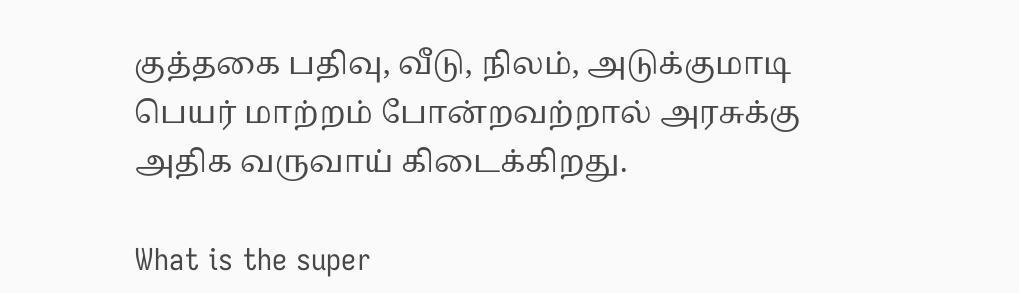குத்தகை பதிவு, வீடு, நிலம், அடுக்குமாடி பெயர் மாற்றம் போன்றவற்றால் அரசுக்கு அதிக வருவாய் கிடைக்கிறது.

What is the super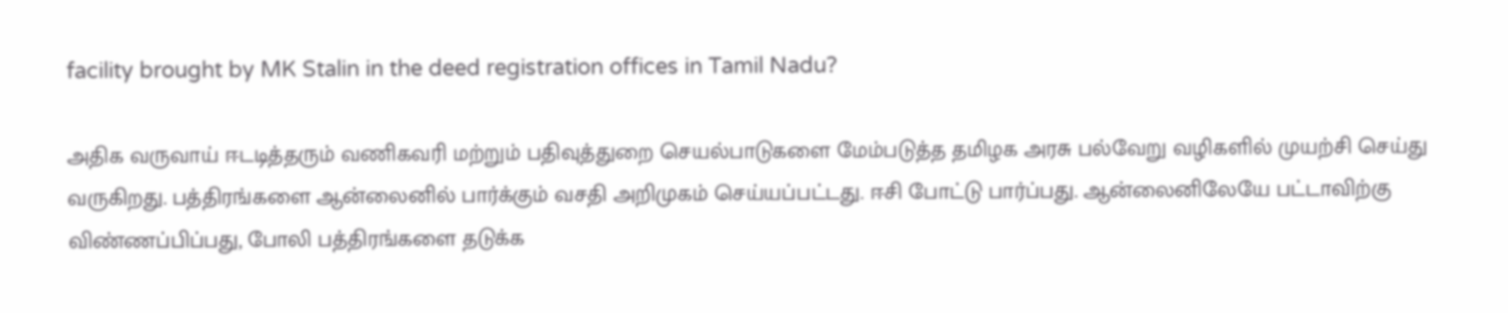facility brought by MK Stalin in the deed registration offices in Tamil Nadu?

அதிக வருவாய் ஈடடித்தரும் வணிகவரி மற்றும் பதிவுத்துறை செயல்பாடுகளை மேம்படுத்த தமிழக அரசு பல்வேறு வழிகளில் முயற்சி செய்து வருகிறது. பத்திரங்களை ஆன்லைனில் பார்க்கும் வசதி அறிமுகம் செய்யப்பட்டது. ஈசி போட்டு பார்ப்பது. ஆன்லைனிலேயே பட்டாவிற்கு விண்ணப்பிப்பது, போலி பத்திரங்களை தடுக்க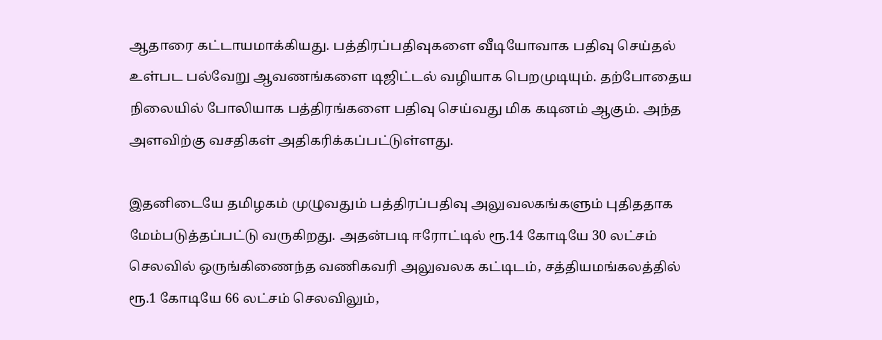ஆதாரை கட்டாயமாக்கியது. பத்திரப்பதிவுகளை வீடியோவாக பதிவு செய்தல் உள்பட பல்வேறு ஆவணங்களை டிஜிட்டல் வழியாக பெறமுடியும். தற்போதைய நிலையில் போலியாக பத்திரங்களை பதிவு செய்வது மிக கடினம் ஆகும். அந்த அளவிற்கு வசதிகள் அதிகரிக்கப்பட்டுள்ளது.

இதனிடையே தமிழகம் முழுவதும் பத்திரப்பதிவு அலுவலகங்களும் புதிததாக மேம்படுத்தப்பட்டு வருகிறது. அதன்படி ஈரோட்டில் ரூ.14 கோடியே 30 லட்சம் செலவில் ஒருங்கிணைந்த வணிகவரி அலுவலக கட்டிடம், சத்தியமங்கலத்தில் ரூ.1 கோடியே 66 லட்சம் செலவிலும்,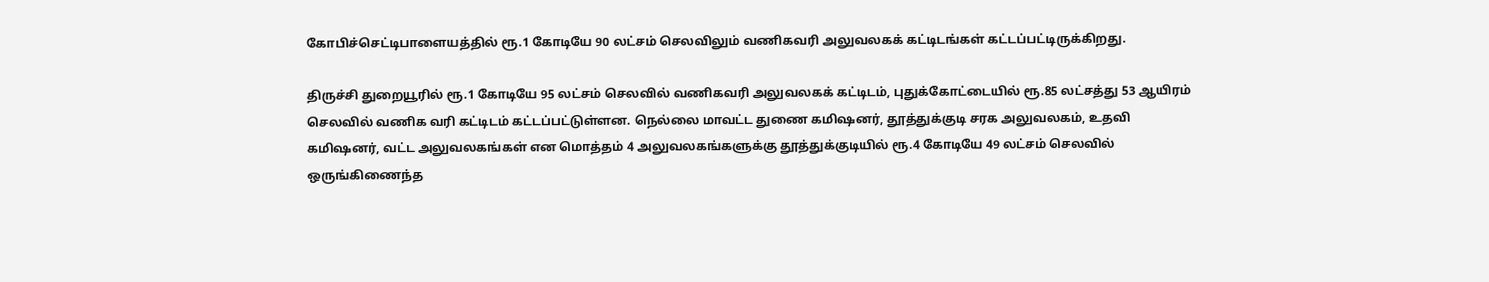கோபிச்செட்டிபாளையத்தில் ரூ.1 கோடியே 90 லட்சம் செலவிலும் வணிகவரி அலுவலகக் கட்டிடங்கள் கட்டப்பட்டிருக்கிறது.

திருச்சி துறையூரில் ரூ.1 கோடியே 95 லட்சம் செலவில் வணிகவரி அலுவலகக் கட்டிடம், புதுக்கோட்டையில் ரூ.85 லட்சத்து 53 ஆயிரம் செலவில் வணிக வரி கட்டிடம் கட்டப்பட்டுள்ளன. நெல்லை மாவட்ட துணை கமிஷனர், தூத்துக்குடி சரக அலுவலகம், உதவி கமிஷனர், வட்ட அலுவலகங்கள் என மொத்தம் 4 அலுவலகங்களுக்கு தூத்துக்குடியில் ரூ.4 கோடியே 49 லட்சம் செலவில் ஒருங்கிணைந்த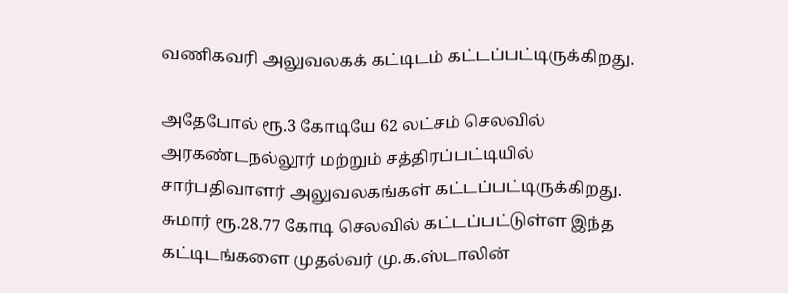வணிகவரி அலுவலகக் கட்டிடம் கட்டப்பட்டிருக்கிறது.

அதேபோல் ரூ.3 கோடியே 62 லட்சம் செலவில் அரகண்டநல்லூர் மற்றும் சத்திரப்பட்டியில் சார்பதிவாளர் அலுவலகங்கள் கட்டப்பட்டிருக்கிறது. சுமார் ரூ.28.77 கோடி செலவில் கட்டப்பட்டுள்ள இந்த கட்டிடங்களை முதல்வர் மு.க.ஸ்டாலின்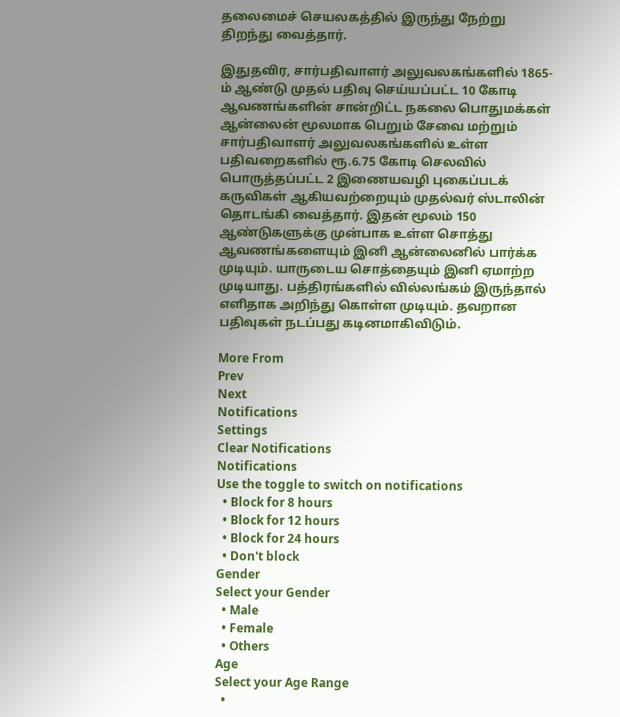தலைமைச் செயலகத்தில் இருந்து நேற்று திறந்து வைத்தார்.

இதுதவிர, சார்பதிவாளர் அலுவலகங்களில் 1865-ம் ஆண்டு முதல் பதிவு செய்யப்பட்ட 10 கோடி ஆவணங்களின் சான்றிட்ட நகலை பொதுமக்கள் ஆன்லைன் மூலமாக பெறும் சேவை மற்றும் சார்பதிவாளர் அலுவலகங்களில் உள்ள பதிவறைகளில் ரூ.6.75 கோடி செலவில் பொருத்தப்பட்ட 2 இணையவழி புகைப்படக் கருவிகள் ஆகியவற்றையும் முதல்வர் ஸ்டாலின் தொடங்கி வைத்தார். இதன் மூலம் 150 ஆண்டுகளுக்கு முன்பாக உள்ள சொத்து ஆவணங்களையும் இனி ஆன்லைனில் பார்க்க முடியும். யாருடைய சொத்தையும் இனி ஏமாற்ற முடியாது. பத்திரங்களில் வில்லங்கம் இருந்தால் எளிதாக அறிந்து கொள்ள முடியும். தவறான பதிவுகள் நடப்பது கடினமாகிவிடும்.

More From
Prev
Next
Notifications
Settings
Clear Notifications
Notifications
Use the toggle to switch on notifications
  • Block for 8 hours
  • Block for 12 hours
  • Block for 24 hours
  • Don't block
Gender
Select your Gender
  • Male
  • Female
  • Others
Age
Select your Age Range
  •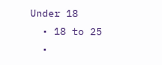Under 18
  • 18 to 25
  •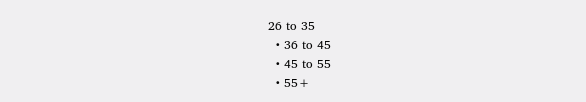26 to 35
  • 36 to 45
  • 45 to 55
  • 55+